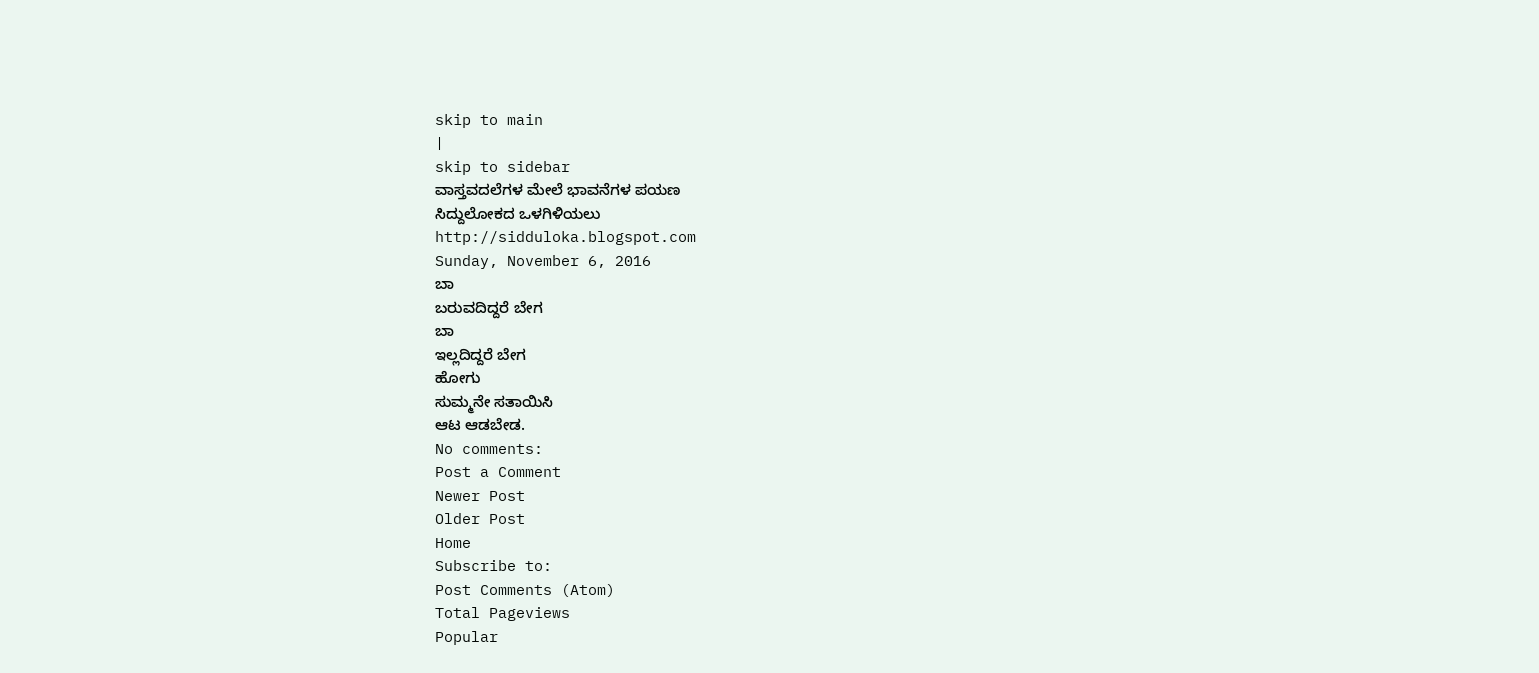skip to main
|
skip to sidebar
ವಾಸ್ತವದಲೆಗಳ ಮೇಲೆ ಭಾವನೆಗಳ ಪಯಣ
ಸಿದ್ದುಲೋಕದ ಒಳಗಿಳಿಯಲು
http://sidduloka.blogspot.com
Sunday, November 6, 2016
ಬಾ
ಬರುವದಿದ್ದರೆ ಬೇಗ
ಬಾ
ಇಲ್ಲದಿದ್ದರೆ ಬೇಗ
ಹೋಗು
ಸುಮ್ಮನೇ ಸತಾಯಿಸಿ
ಆಟ ಆಡಬೇಡ.
No comments:
Post a Comment
Newer Post
Older Post
Home
Subscribe to:
Post Comments (Atom)
Total Pageviews
Popular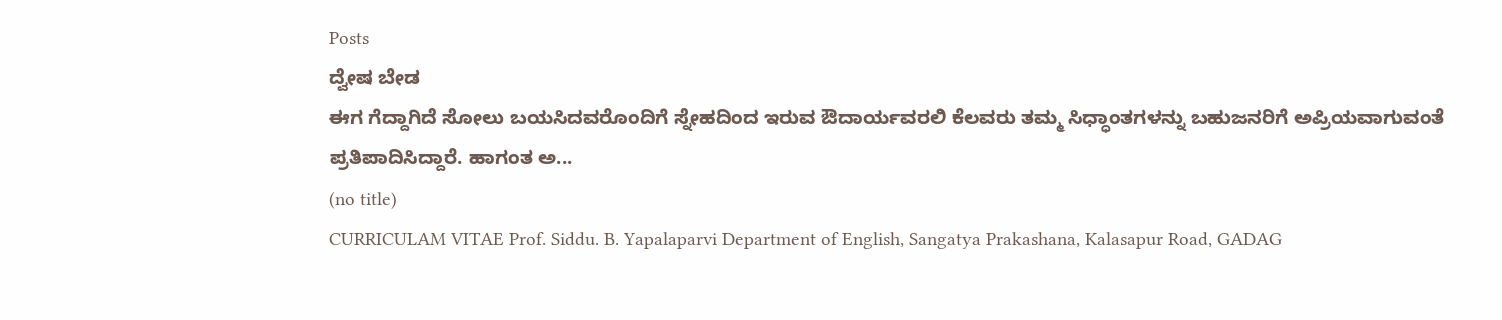Posts
ದ್ವೇಷ ಬೇಡ
ಈಗ ಗೆದ್ದಾಗಿದೆ ಸೋಲು ಬಯಸಿದವರೊಂದಿಗೆ ಸ್ನೇಹದಿಂದ ಇರುವ ಔದಾರ್ಯವರಲಿ ಕೆಲವರು ತಮ್ಮ ಸಿಧ್ಧಾಂತಗಳನ್ನು ಬಹುಜನರಿಗೆ ಅಪ್ರಿಯವಾಗುವಂತೆ ಪ್ರತಿಪಾದಿಸಿದ್ದಾರೆ. ಹಾಗಂತ ಅ...
(no title)
CURRICULAM VITAE Prof. Siddu. B. Yapalaparvi Department of English, Sangatya Prakashana, Kalasapur Road, GADAG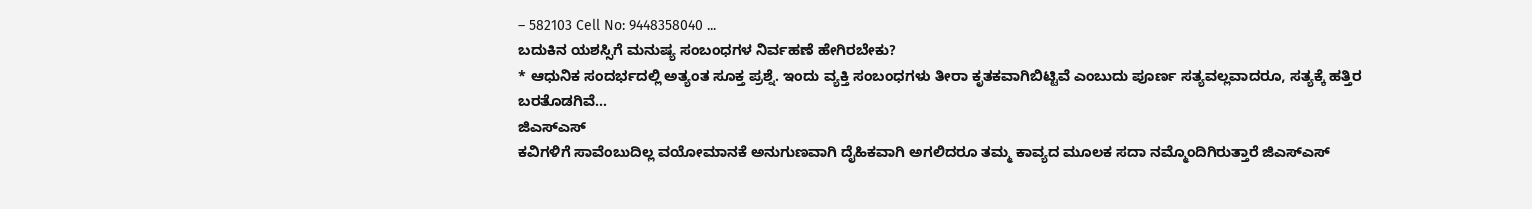– 582103 Cell No: 9448358040 ...
ಬದುಕಿನ ಯಶಸ್ಸಿಗೆ ಮನುಷ್ಯ ಸಂಬಂಧಗಳ ನಿರ್ವಹಣೆ ಹೇಗಿರಬೇಕು?
* ಆಧುನಿಕ ಸಂದರ್ಭದಲ್ಲಿ ಅತ್ಯಂತ ಸೂಕ್ತ ಪ್ರಶ್ನೆ. ಇಂದು ವ್ಯಕ್ತಿ ಸಂಬಂಧಗಳು ತೀರಾ ಕೃತಕವಾಗಿಬಿಟ್ಟಿವೆ ಎಂಬುದು ಪೂರ್ಣ ಸತ್ಯವಲ್ಲವಾದರೂ, ಸತ್ಯಕ್ಕೆ ಹತ್ತಿರ ಬರತೊಡಗಿವೆ...
ಜಿಎಸ್ಎಸ್
ಕವಿಗಳಿಗೆ ಸಾವೆಂಬುದಿಲ್ಲ ವಯೋಮಾನಕೆ ಅನುಗುಣವಾಗಿ ದೈಹಿಕವಾಗಿ ಅಗಲಿದರೂ ತಮ್ಮ ಕಾವ್ಯದ ಮೂಲಕ ಸದಾ ನಮ್ಮೊಂದಿಗಿರುತ್ತಾರೆ ಜಿಎಸ್ಎಸ್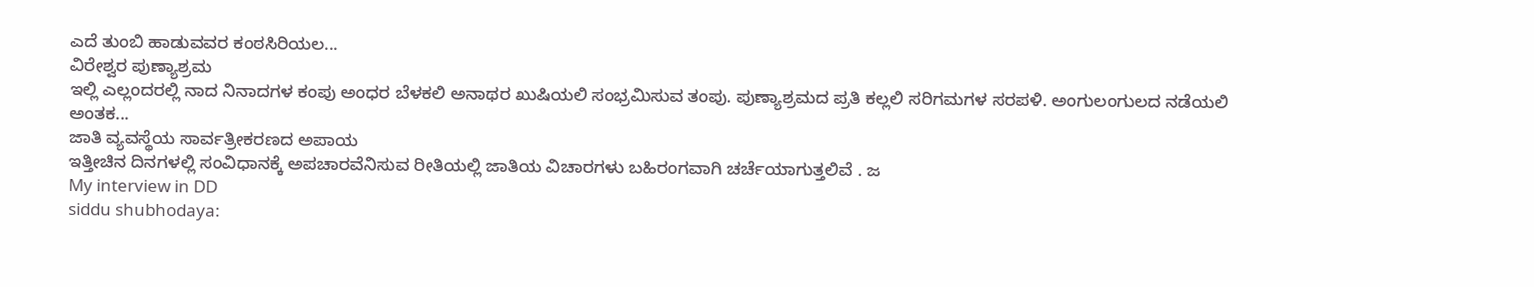ಎದೆ ತುಂಬಿ ಹಾಡುವವರ ಕಂಠಸಿರಿಯಲ...
ವಿರೇಶ್ವರ ಪುಣ್ಯಾಶ್ರಮ
ಇಲ್ಲಿ ಎಲ್ಲಂದರಲ್ಲಿ ನಾದ ನಿನಾದಗಳ ಕಂಪು ಅಂಧರ ಬೆಳಕಲಿ ಅನಾಥರ ಖುಷಿಯಲಿ ಸಂಭ್ರಮಿಸುವ ತಂಪು. ಪುಣ್ಯಾಶ್ರಮದ ಪ್ರತಿ ಕಲ್ಲಲಿ ಸರಿಗಮಗಳ ಸರಪಳಿ. ಅಂಗುಲಂಗುಲದ ನಡೆಯಲಿ ಅಂತಕ...
ಜಾತಿ ವ್ಯವಸ್ಥೆಯ ಸಾರ್ವತ್ರೀಕರಣದ ಅಪಾಯ
ಇತ್ತೀಚಿನ ದಿನಗಳಲ್ಲಿ ಸಂವಿಧಾನಕ್ಕೆ ಅಪಚಾರವೆನಿಸುವ ರೀತಿಯಲ್ಲಿ ಜಾತಿಯ ವಿಚಾರಗಳು ಬಹಿರಂಗವಾಗಿ ಚರ್ಚೆಯಾಗುತ್ತಲಿವೆ . ಜ
My interview in DD
siddu shubhodaya: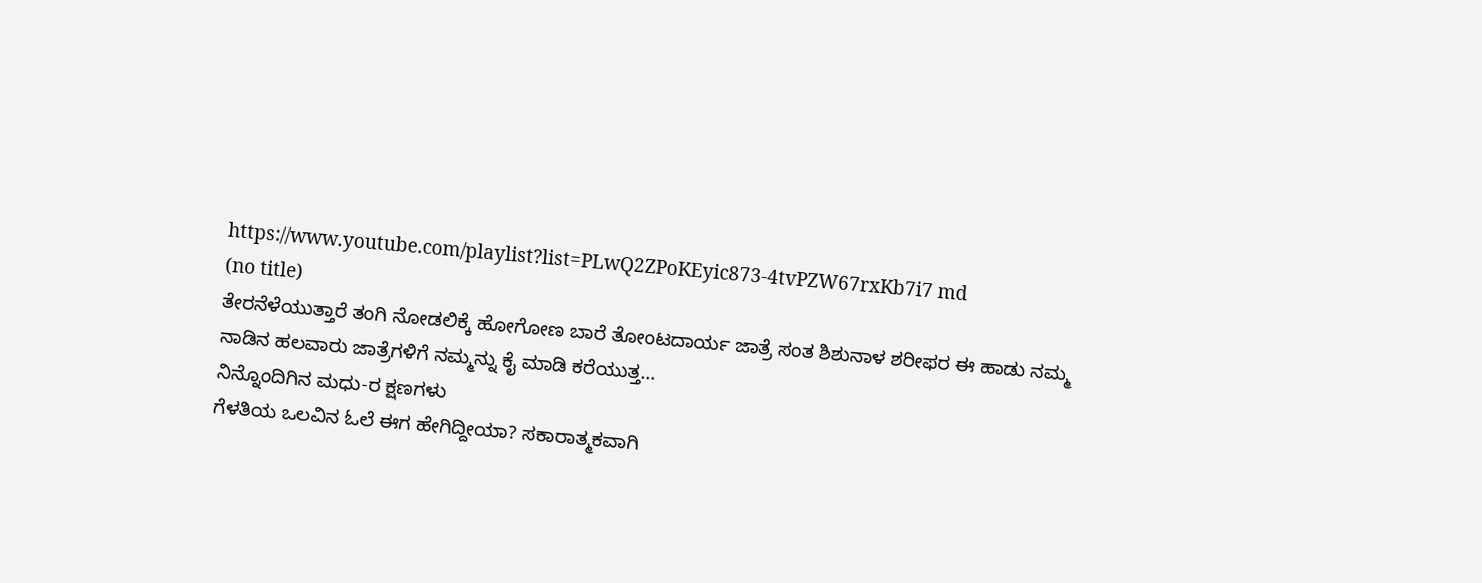https://www.youtube.com/playlist?list=PLwQ2ZPoKEyic873-4tvPZW67rxKb7i7 md
(no title)
ತೇರನೆಳೆಯುತ್ತಾರೆ ತಂಗಿ ನೋಡಲಿಕ್ಕೆ ಹೋಗೋಣ ಬಾರೆ ತೋಂಟದಾರ್ಯ ಜಾತ್ರೆ ಸಂತ ಶಿಶುನಾಳ ಶರೀಫರ ಈ ಹಾಡು ನಮ್ಮ ನಾಡಿನ ಹಲವಾರು ಜಾತ್ರೆಗಳಿಗೆ ನಮ್ಮನ್ನು ಕೈ ಮಾಡಿ ಕರೆಯುತ್ತ...
ನಿನ್ನೊಂದಿಗಿನ ಮಧು-ರ ಕ್ಷಣಗಳು
ಗೆಳತಿಯ ಒಲವಿನ ಓಲೆ ಈಗ ಹೇಗಿದ್ದೀಯಾ? ಸಕಾರಾತ್ಮಕವಾಗಿ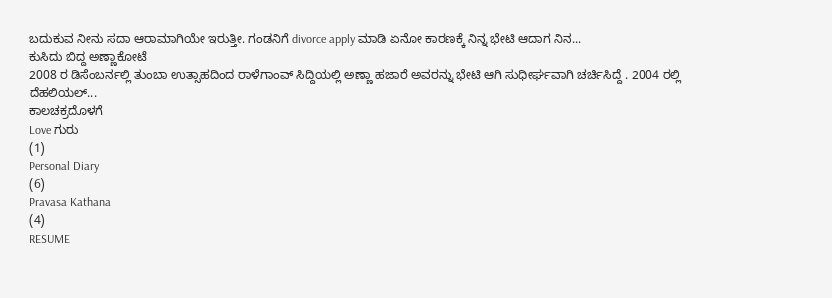ಬದುಕುವ ನೀನು ಸದಾ ಆರಾಮಾಗಿಯೇ ಇರುತ್ತೀ. ಗಂಡನಿಗೆ divorce apply ಮಾಡಿ ಏನೋ ಕಾರಣಕ್ಕೆ ನಿನ್ನ ಭೇಟಿ ಆದಾಗ ನಿನ...
ಕುಸಿದು ಬಿದ್ದ ಅಣ್ಣಾಕೋಟೆ
2008 ರ ಡಿಸೆಂಬರ್ನಲ್ಲಿ ತುಂಬಾ ಉತ್ಸಾಹದಿಂದ ರಾಳೆಗಾಂವ್ ಸಿದ್ದಿಯಲ್ಲಿ ಅಣ್ಣಾ ಹಜಾರೆ ಅವರನ್ನು ಭೇಟಿ ಆಗಿ ಸುಧೀರ್ಘವಾಗಿ ಚರ್ಚಿಸಿದ್ದೆ . 2004 ರಲ್ಲಿ ದೆಹಲಿಯಲ್...
ಕಾಲಚಕ್ರದೊಳಗೆ
Love ಗುರು
(1)
Personal Diary
(6)
Pravasa Kathana
(4)
RESUME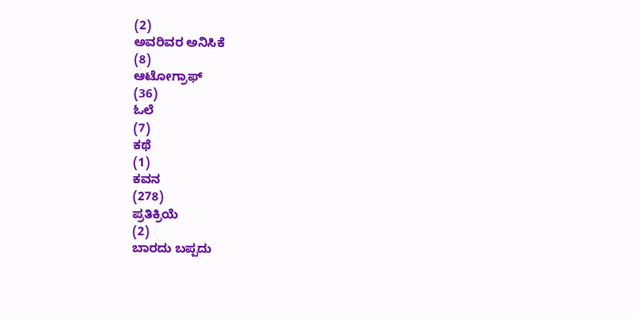(2)
ಅವರಿವರ ಅನಿಸಿಕೆ
(8)
ಆಟೋಗ್ರಾಫ್
(36)
ಓಲೆ
(7)
ಕಥೆ
(1)
ಕವನ
(278)
ಪ್ರತಿಕ್ರಿಯೆ
(2)
ಬಾರದು ಬಪ್ಪದು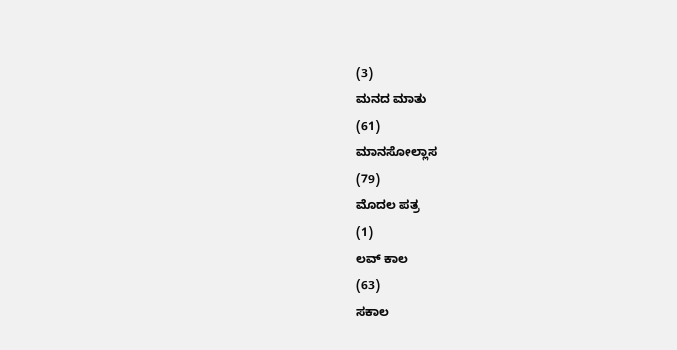(3)
ಮನದ ಮಾತು
(61)
ಮಾನಸೋಲ್ಲಾಸ
(79)
ಮೊದಲ ಪತ್ರ
(1)
ಲವ್ ಕಾಲ
(63)
ಸಕಾಲ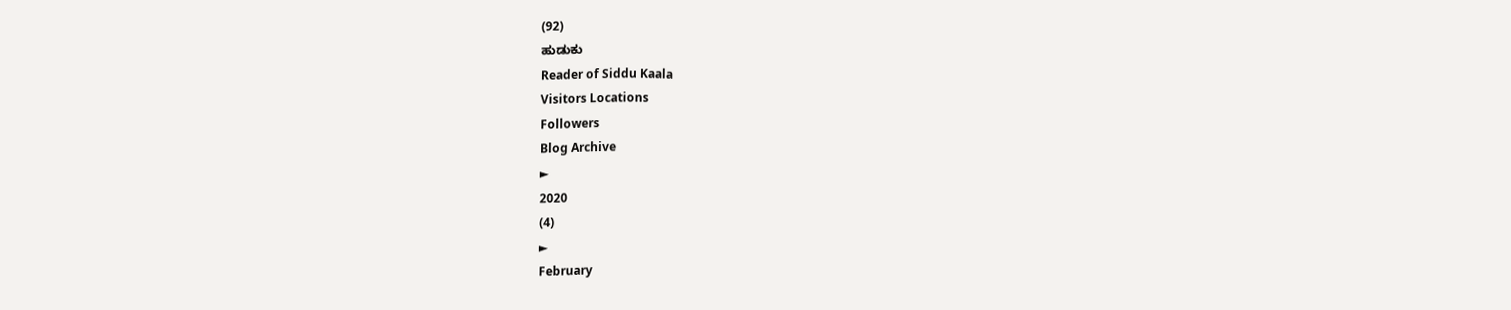(92)
ಹುಡುಕು
Reader of Siddu Kaala
Visitors Locations
Followers
Blog Archive
►
2020
(4)
►
February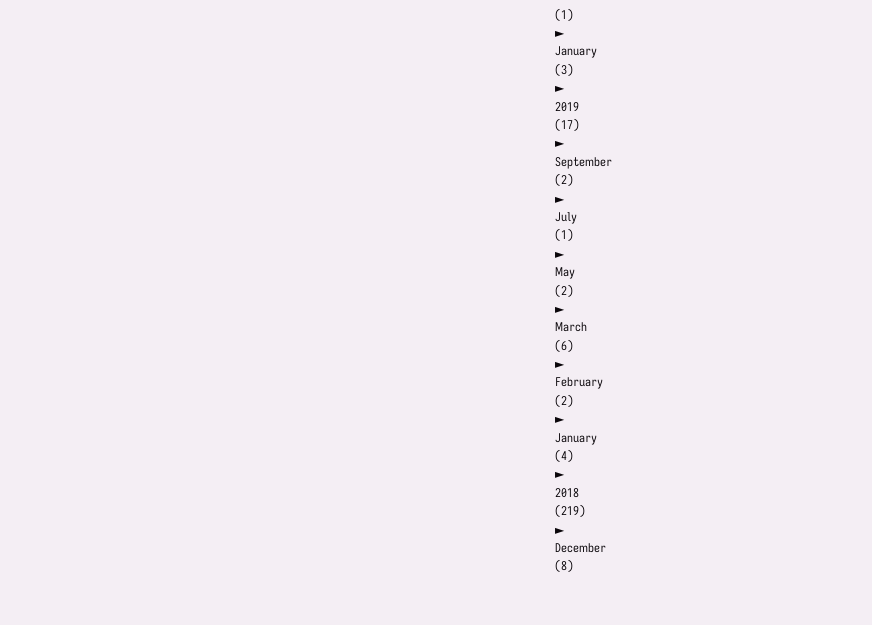(1)
►
January
(3)
►
2019
(17)
►
September
(2)
►
July
(1)
►
May
(2)
►
March
(6)
►
February
(2)
►
January
(4)
►
2018
(219)
►
December
(8)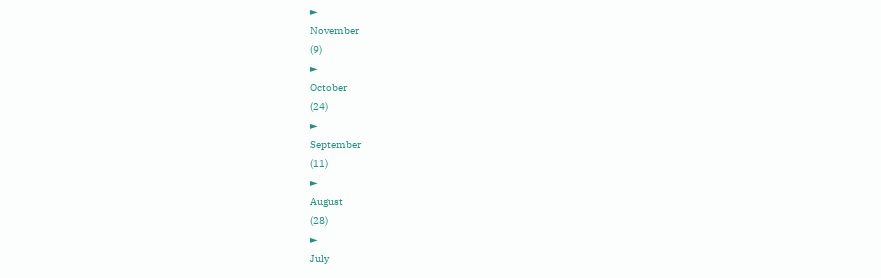►
November
(9)
►
October
(24)
►
September
(11)
►
August
(28)
►
July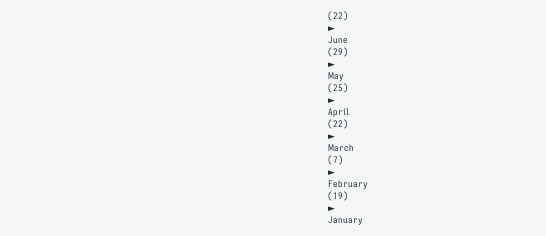(22)
►
June
(29)
►
May
(25)
►
April
(22)
►
March
(7)
►
February
(19)
►
January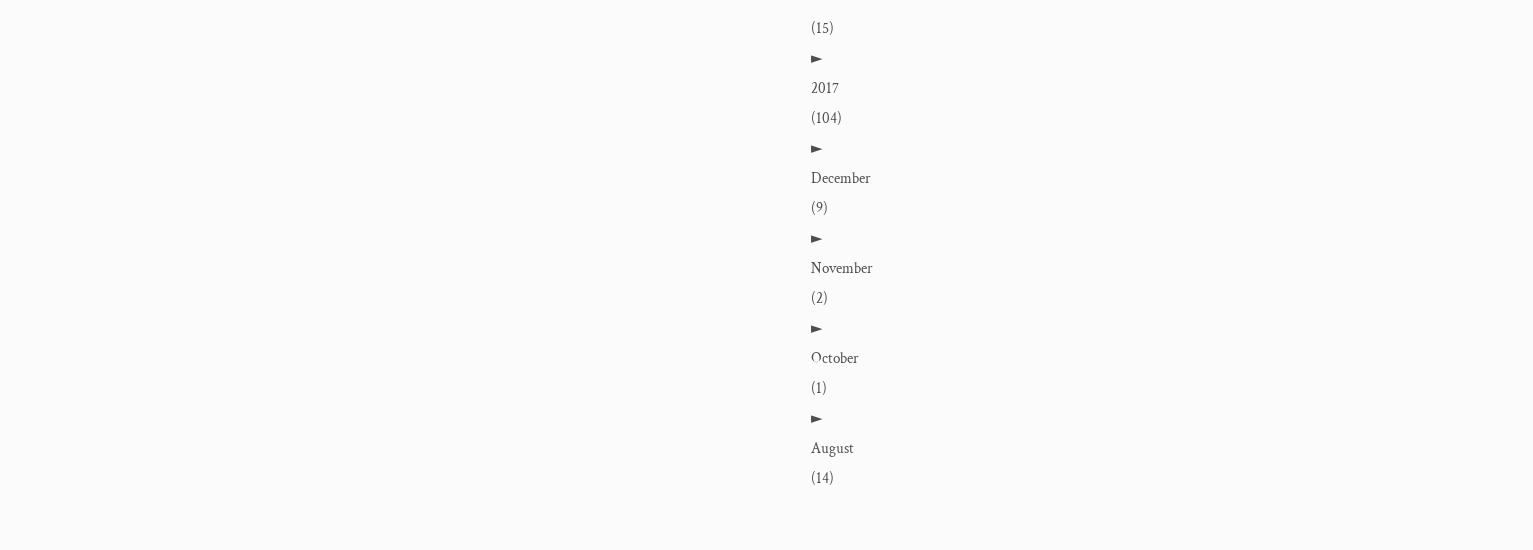(15)
►
2017
(104)
►
December
(9)
►
November
(2)
►
October
(1)
►
August
(14)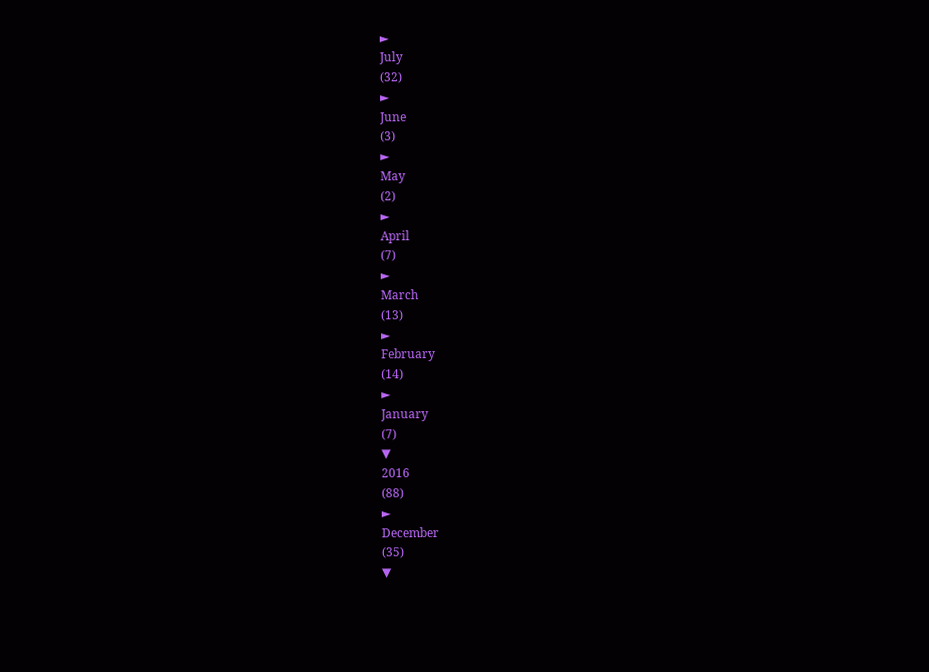►
July
(32)
►
June
(3)
►
May
(2)
►
April
(7)
►
March
(13)
►
February
(14)
►
January
(7)
▼
2016
(88)
►
December
(35)
▼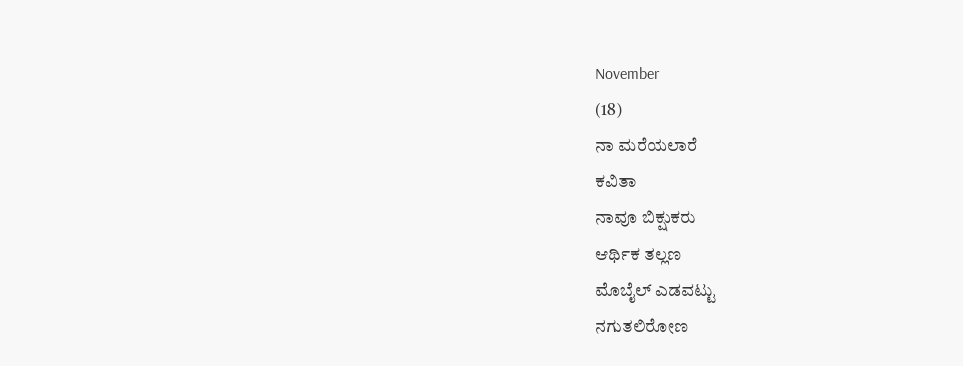November
(18)
ನಾ ಮರೆಯಲಾರೆ
ಕವಿತಾ
ನಾವೂ ಬಿಕ್ಷುಕರು
ಆರ್ಥಿಕ ತಲ್ಲಣ
ಮೊಬೈಲ್ ಎಡವಟ್ಟು
ನಗುತಲಿರೋಣ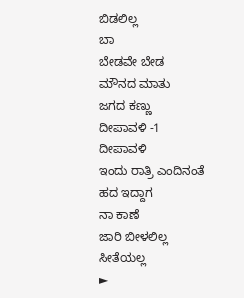ಬಿಡಲಿಲ್ಲ
ಬಾ
ಬೇಡವೇ ಬೇಡ
ಮೌನದ ಮಾತು
ಜಗದ ಕಣ್ಣು
ದೀಪಾವಳಿ -1
ದೀಪಾವಳಿ
ಇಂದು ರಾತ್ರಿ ಎಂದಿನಂತೆ
ಹದ ಇದ್ದಾಗ
ನಾ ಕಾಣೆ
ಜಾರಿ ಬೀಳಲಿಲ್ಲ
ಸೀತೆಯಲ್ಲ
►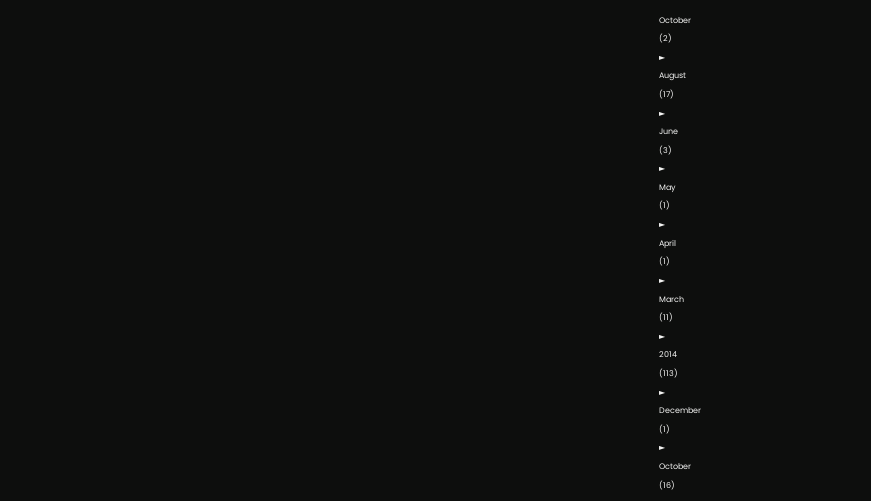October
(2)
►
August
(17)
►
June
(3)
►
May
(1)
►
April
(1)
►
March
(11)
►
2014
(113)
►
December
(1)
►
October
(16)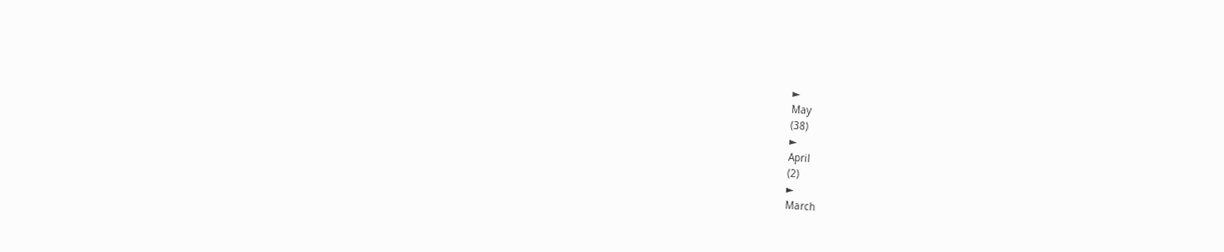►
May
(38)
►
April
(2)
►
March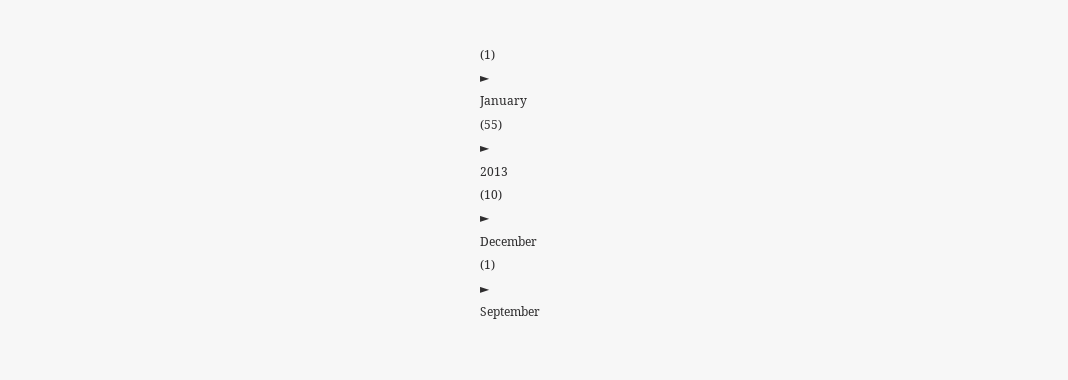(1)
►
January
(55)
►
2013
(10)
►
December
(1)
►
September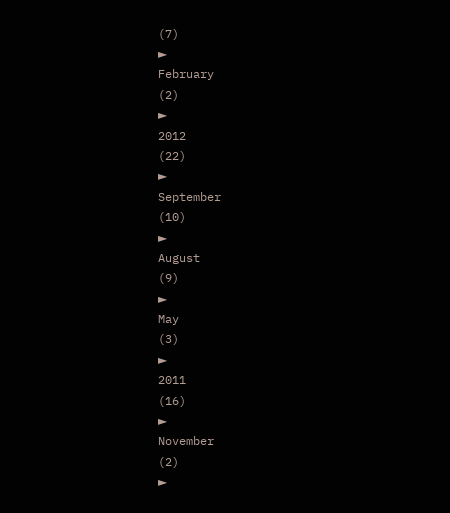(7)
►
February
(2)
►
2012
(22)
►
September
(10)
►
August
(9)
►
May
(3)
►
2011
(16)
►
November
(2)
►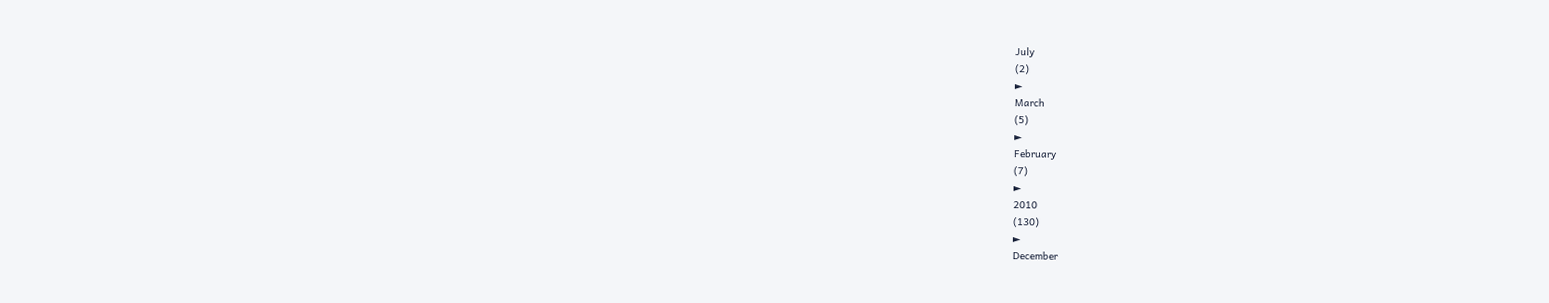July
(2)
►
March
(5)
►
February
(7)
►
2010
(130)
►
December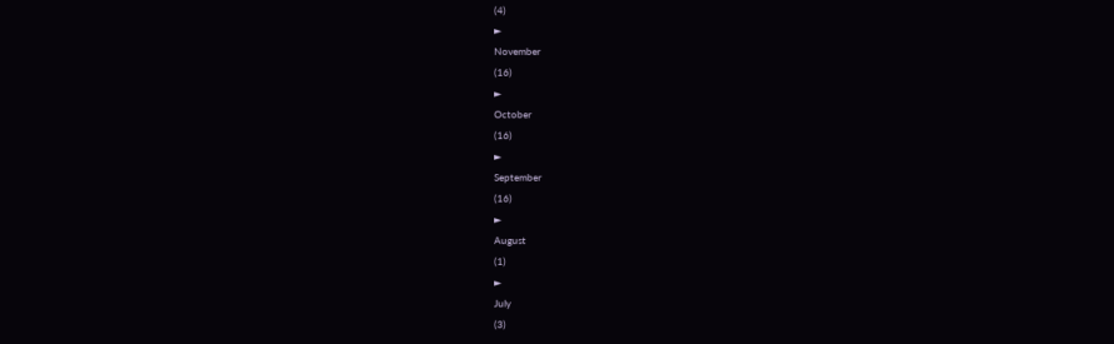(4)
►
November
(16)
►
October
(16)
►
September
(16)
►
August
(1)
►
July
(3)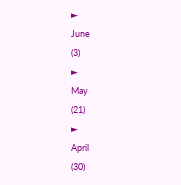►
June
(3)
►
May
(21)
►
April
(30)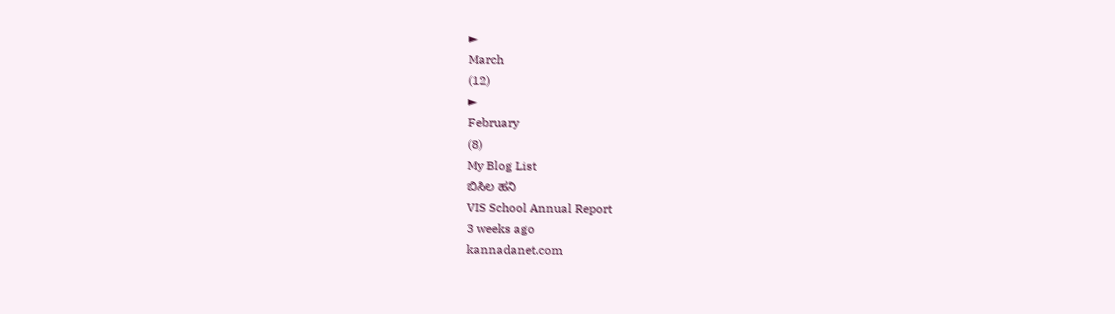►
March
(12)
►
February
(8)
My Blog List
ಬಿಸಿಲ ಹನಿ
VIS School Annual Report
3 weeks ago
kannadanet.com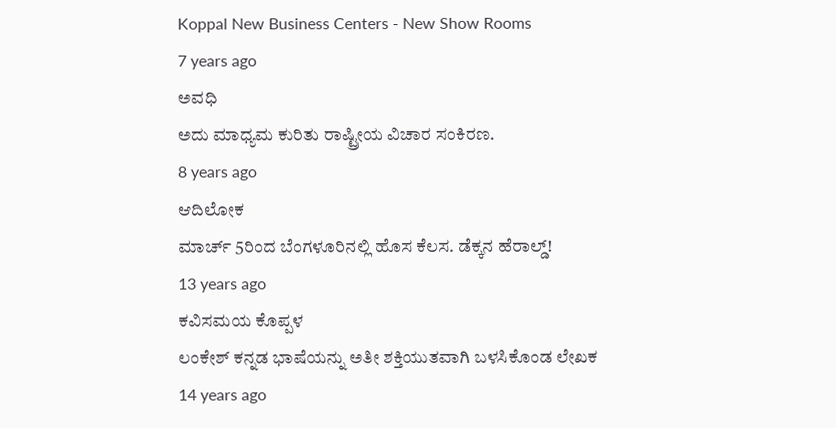Koppal New Business Centers - New Show Rooms
7 years ago
ಅವಧಿ
ಅದು ಮಾಧ್ಯಮ ಕುರಿತು ರಾಷ್ಟ್ರೀಯ ವಿಚಾರ ಸಂಕಿರಣ.
8 years ago
ಆದಿಲೋಕ
ಮಾರ್ಚ್ 5ರಿಂದ ಬೆಂಗಳೂರಿನಲ್ಲಿ ಹೊಸ ಕೆಲಸ. ಡೆಕ್ಕನ ಹೆರಾಲ್ಡ್!
13 years ago
ಕವಿಸಮಯ ಕೊಪ್ಪಳ
ಲಂಕೇಶ್ ಕನ್ನಡ ಭಾಷೆಯನ್ನು ಅತೀ ಶಕ್ತಿಯುತವಾಗಿ ಬಳಸಿಕೊಂಡ ಲೇಖಕ
14 years ago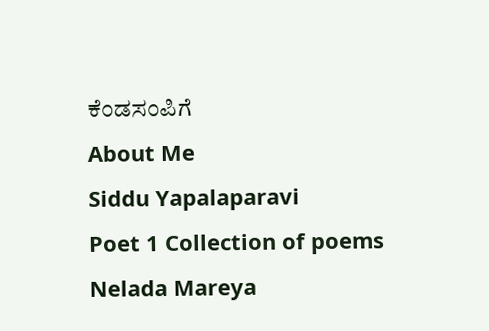ಕೆಂಡಸಂಪಿಗೆ
About Me
Siddu Yapalaparavi
Poet 1 Collection of poems Nelada Mareya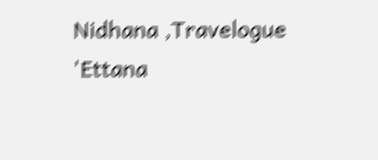Nidhana ,Travelogue 'Ettana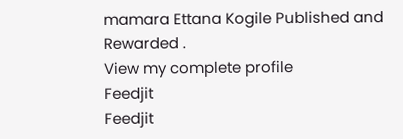mamara Ettana Kogile Published and Rewarded .
View my complete profile
Feedjit
Feedjit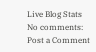Live Blog Stats
No comments:
Post a Comment